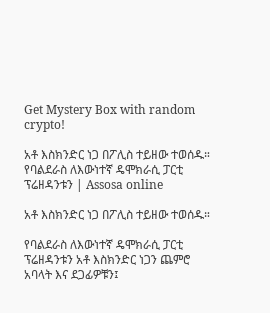Get Mystery Box with random crypto!

አቶ እስክንድር ነጋ በፖሊስ ተይዘው ተወሰዱ። የባልደራስ ለእውነተኛ ዴሞክራሲ ፓርቲ ፕሬዘዳንቱን | Assosa online

አቶ እስክንድር ነጋ በፖሊስ ተይዘው ተወሰዱ።

የባልደራስ ለእውነተኛ ዴሞክራሲ ፓርቲ ፕሬዘዳንቱን አቶ እስክንድር ነጋን ጨምሮ አባላት እና ደጋፊዎቹን፤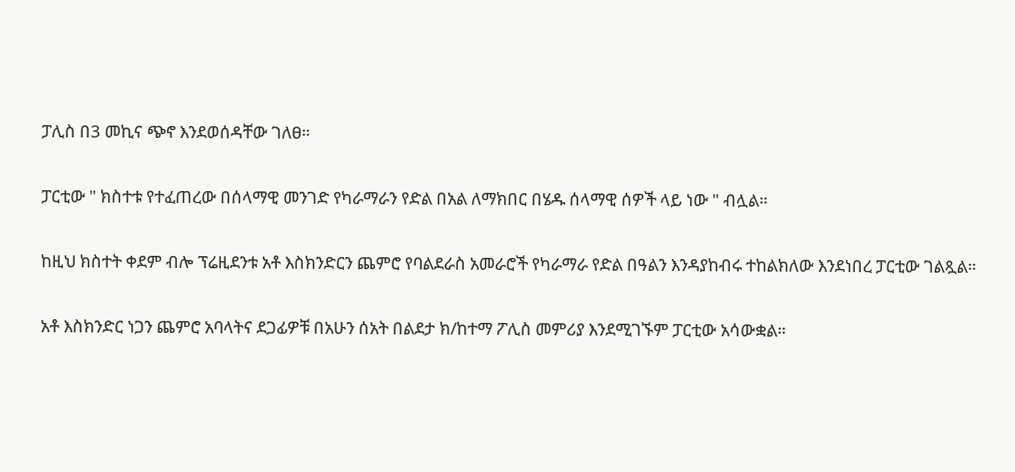ፓሊስ በ3 መኪና ጭኖ እንደወሰዳቸው ገለፀ።

ፓርቲው " ክስተቱ የተፈጠረው በሰላማዊ መንገድ የካራማራን የድል በአል ለማክበር በሄዱ ሰላማዊ ሰዎች ላይ ነው " ብሏል።

ከዚህ ክስተት ቀደም ብሎ ፕሬዚደንቱ አቶ እስክንድርን ጨምሮ የባልደራስ አመራሮች የካራማራ የድል በዓልን እንዳያከብሩ ተከልክለው እንደነበረ ፓርቲው ገልጿል።

አቶ እስክንድር ነጋን ጨምሮ አባላትና ደጋፊዎቹ በአሁን ሰአት በልደታ ክ/ከተማ ፖሊስ መምሪያ እንደሚገኙም ፓርቲው አሳውቋል።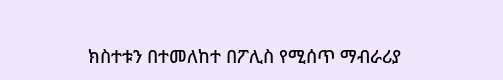ክስተቱን በተመለከተ በፖሊስ የሚሰጥ ማብራሪያ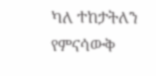ካለ ተከታትለን የምናሳውቅ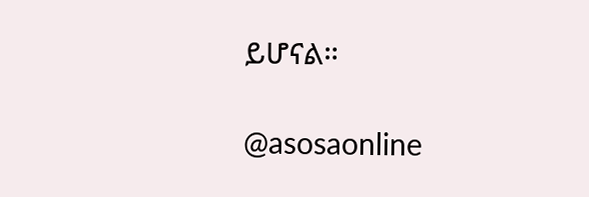ይሆናል።

@asosaonline